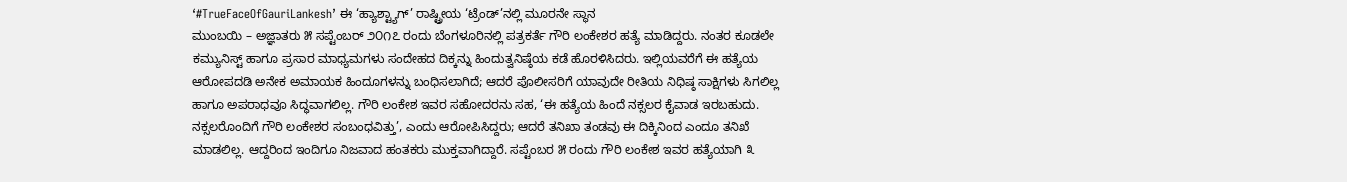‘#TrueFaceOfGauriLankesh’ ಈ ‘ಹ್ಯಾಶ್ಟ್ಯಾಗ್’ ರಾಷ್ಟ್ರೀಯ ‘ಟ್ರೆಂಡ್’ನಲ್ಲಿ ಮೂರನೇ ಸ್ಥಾನ
ಮುಂಬಯಿ – ಅಜ್ಞಾತರು ೫ ಸಪ್ಟೆಂಬರ್ ೨೦೧೭ ರಂದು ಬೆಂಗಳೂರಿನಲ್ಲಿ ಪತ್ರಕರ್ತೆ ಗೌರಿ ಲಂಕೇಶರ ಹತ್ಯೆ ಮಾಡಿದ್ದರು. ನಂತರ ಕೂಡಲೇ ಕಮ್ಯುನಿಸ್ಟ್ ಹಾಗೂ ಪ್ರಸಾರ ಮಾಧ್ಯಮಗಳು ಸಂದೇಹದ ದಿಕ್ಕನ್ನು ಹಿಂದುತ್ವನಿಷ್ಠೆಯ ಕಡೆ ಹೊರಳಿಸಿದರು. ಇಲ್ಲಿಯವರೆಗೆ ಈ ಹತ್ಯೆಯ ಆರೋಪದಡಿ ಅನೇಕ ಅಮಾಯಕ ಹಿಂದೂಗಳನ್ನು ಬಂಧಿಸಲಾಗಿದೆ; ಆದರೆ ಪೊಲೀಸರಿಗೆ ಯಾವುದೇ ರೀತಿಯ ನಿಧಿಷ್ಠ ಸಾಕ್ಷಿಗಳು ಸಿಗಲಿಲ್ಲ ಹಾಗೂ ಅಪರಾಧವೂ ಸಿದ್ಧವಾಗಲಿಲ್ಲ. ಗೌರಿ ಲಂಕೇಶ ಇವರ ಸಹೋದರನು ಸಹ, ‘ಈ ಹತ್ಯೆಯ ಹಿಂದೆ ನಕ್ಸಲರ ಕೈವಾಡ ಇರಬಹುದು. ನಕ್ಸಲರೊಂದಿಗೆ ಗೌರಿ ಲಂಕೇಶರ ಸಂಬಂಧವಿತ್ತು’, ಎಂದು ಆರೋಪಿಸಿದ್ದರು; ಆದರೆ ತನಿಖಾ ತಂಡವು ಈ ದಿಕ್ಕಿನಿಂದ ಎಂದೂ ತನಿಖೆ ಮಾಡಲಿಲ್ಲ. ಆದ್ದರಿಂದ ಇಂದಿಗೂ ನಿಜವಾದ ಹಂತಕರು ಮುಕ್ತವಾಗಿದ್ದಾರೆ. ಸಪ್ಟೆಂಬರ ೫ ರಂದು ಗೌರಿ ಲಂಕೇಶ ಇವರ ಹತ್ಯೆಯಾಗಿ ೩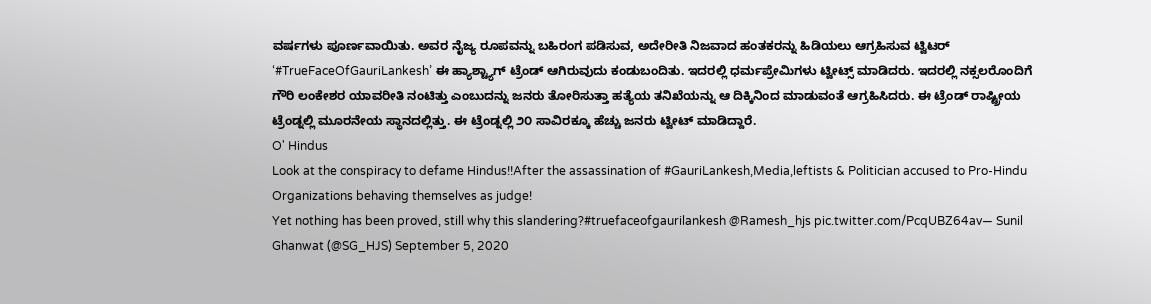ವರ್ಷಗಳು ಪೂರ್ಣವಾಯಿತು. ಅವರ ನೈಜ್ಯ ರೂಪವನ್ನು ಬಹಿರಂಗ ಪಡಿಸುವ, ಅದೇರೀತಿ ನಿಜವಾದ ಹಂತಕರನ್ನು ಹಿಡಿಯಲು ಆಗ್ರಹಿಸುವ ಟ್ವಿಟರ್ ‘#TrueFaceOfGauriLankesh’ ಈ ಹ್ಯಾಶ್ಟ್ಯಾಗ್ ಟ್ರೆಂಡ್ ಆಗಿರುವುದು ಕಂಡುಬಂದಿತು. ಇದರಲ್ಲಿ ಧರ್ಮಪ್ರೇಮಿಗಳು ಟ್ವೀಟ್ಸ್ ಮಾಡಿದರು. ಇದರಲ್ಲಿ ನಕ್ಸಲರೊಂದಿಗೆ ಗೌರಿ ಲಂಕೇಶರ ಯಾವರೀತಿ ನಂಟಿತ್ತು ಎಂಬುದನ್ನು ಜನರು ತೋರಿಸುತ್ತಾ ಹತ್ಯೆಯ ತನಿಖೆಯನ್ನು ಆ ದಿಕ್ಕಿನಿಂದ ಮಾಡುವಂತೆ ಆಗ್ರಹಿಸಿದರು. ಈ ಟ್ರೆಂಡ್ ರಾಷ್ಟ್ರೀಯ ಟ್ರೆಂಡ್ನಲ್ಲಿ ಮೂರನೇಯ ಸ್ಥಾನದಲ್ಲಿತ್ತು. ಈ ಟ್ರೆಂಡ್ನಲ್ಲಿ ೨೦ ಸಾವಿರಕ್ಕೂ ಹೆಚ್ಚು ಜನರು ಟ್ವೀಟ್ ಮಾಡಿದ್ದಾರೆ.
O' Hindus
Look at the conspiracy to defame Hindus!!After the assassination of #GauriLankesh,Media,leftists & Politician accused to Pro-Hindu Organizations behaving themselves as judge!
Yet nothing has been proved, still why this slandering?#truefaceofgaurilankesh @Ramesh_hjs pic.twitter.com/PcqUBZ64av— Sunil Ghanwat (@SG_HJS) September 5, 2020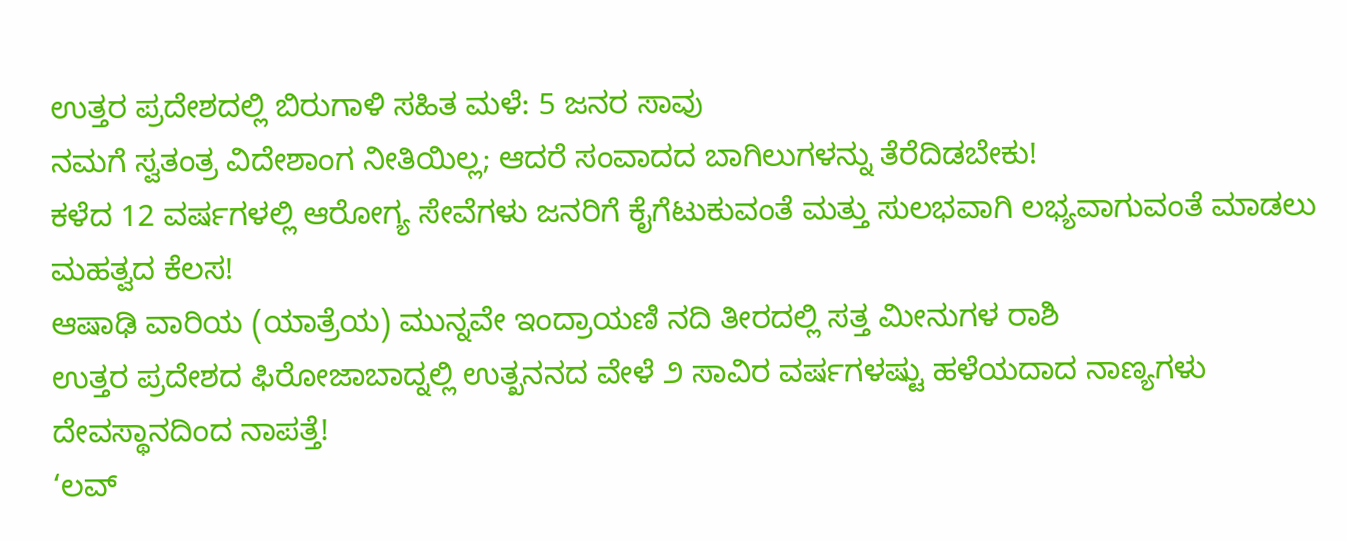ಉತ್ತರ ಪ್ರದೇಶದಲ್ಲಿ ಬಿರುಗಾಳಿ ಸಹಿತ ಮಳೆ: 5 ಜನರ ಸಾವು
ನಮಗೆ ಸ್ವತಂತ್ರ ವಿದೇಶಾಂಗ ನೀತಿಯಿಲ್ಲ; ಆದರೆ ಸಂವಾದದ ಬಾಗಿಲುಗಳನ್ನು ತೆರೆದಿಡಬೇಕು!
ಕಳೆದ 12 ವರ್ಷಗಳಲ್ಲಿ ಆರೋಗ್ಯ ಸೇವೆಗಳು ಜನರಿಗೆ ಕೈಗೆಟುಕುವಂತೆ ಮತ್ತು ಸುಲಭವಾಗಿ ಲಭ್ಯವಾಗುವಂತೆ ಮಾಡಲು ಮಹತ್ವದ ಕೆಲಸ!
ಆಷಾಢಿ ವಾರಿಯ (ಯಾತ್ರೆಯ) ಮುನ್ನವೇ ಇಂದ್ರಾಯಣಿ ನದಿ ತೀರದಲ್ಲಿ ಸತ್ತ ಮೀನುಗಳ ರಾಶಿ
ಉತ್ತರ ಪ್ರದೇಶದ ಫಿರೋಜಾಬಾದ್ನಲ್ಲಿ ಉತ್ಖನನದ ವೇಳೆ ೨ ಸಾವಿರ ವರ್ಷಗಳಷ್ಟು ಹಳೆಯದಾದ ನಾಣ್ಯಗಳು ದೇವಸ್ಥಾನದಿಂದ ನಾಪತ್ತೆ!
‘ಲವ್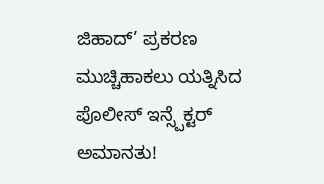ಜಿಹಾದ್’ ಪ್ರಕರಣ ಮುಚ್ಚಿಹಾಕಲು ಯತ್ನಿಸಿದ ಪೊಲೀಸ್ ಇನ್ಸ್ಪೆಕ್ಟರ್ ಅಮಾನತು!